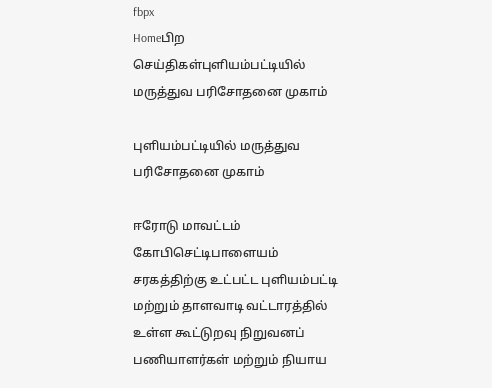fbpx
Homeபிற செய்திகள்புளியம்பட்டியில் மருத்துவ பரிசோதனை முகாம்

புளியம்பட்டியில் மருத்துவ பரிசோதனை முகாம்

ஈரோடு மாவட்டம் கோபிசெட்டிபாளையம் சரகத்திற்கு உட்பட்ட புளியம்பட்டி மற்றும் தாளவாடி வட்டாரத்தில் உள்ள கூட்டுறவு நிறுவனப் பணியாளர்கள் மற்றும் நியாய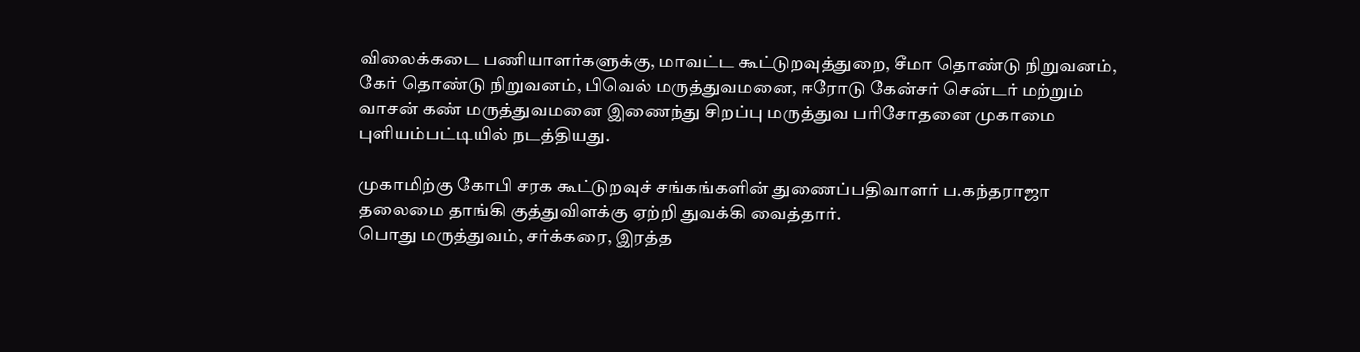விலைக்கடை பணியாளர்களுக்கு, மாவட்ட கூட்டுறவுத்துறை, சீமா தொண்டு நிறுவனம், கேர் தொண்டு நிறுவனம், பிவெல் மருத்துவமனை, ஈரோடு கேன்சர் சென்டர் மற்றும் வாசன் கண் மருத்துவமனை இணைந்து சிறப்பு மருத்துவ பரிசோதனை முகாமை புளியம்பட்டியில் நடத்தியது.

முகாமிற்கு கோபி சரக கூட்டுறவுச் சங்கங்களின் துணைப்பதிவாளர் ப.கந்தராஜா தலைமை தாங்கி குத்துவிளக்கு ஏற்றி துவக்கி வைத்தார்.
பொது மருத்துவம், சர்க்கரை, இரத்த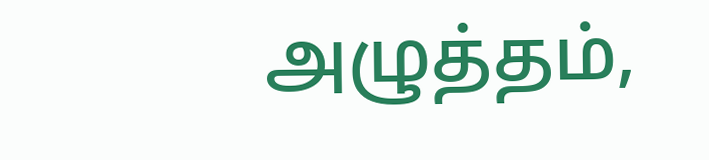அழுத்தம்,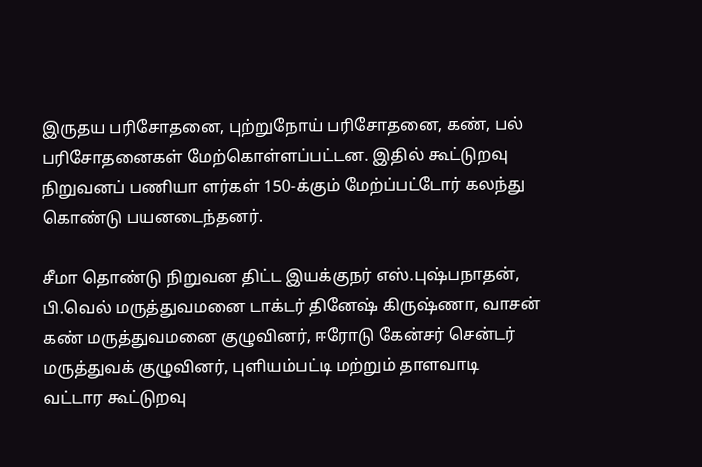இருதய பரிசோதனை, புற்றுநோய் பரிசோதனை, கண், பல் பரிசோதனைகள் மேற்கொள்ளப்பட்டன. இதில் கூட்டுறவு நிறுவனப் பணியா ளர்கள் 150-க்கும் மேற்ப்பட்டோர் கலந்து கொண்டு பயனடைந்தனர்.

சீமா தொண்டு நிறுவன திட்ட இயக்குநர் எஸ்.புஷ்பநாதன், பி.வெல் மருத்துவமனை டாக்டர் தினேஷ் கிருஷ்ணா, வாசன் கண் மருத்துவமனை குழுவினர், ஈரோடு கேன்சர் சென்டர் மருத்துவக் குழுவினர், புளியம்பட்டி மற்றும் தாளவாடி வட்டார கூட்டுறவு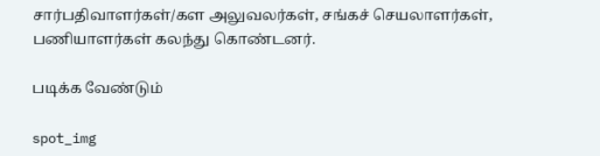சார்பதிவாளர்கள்/கள அலுவலர்கள், சங்கச் செயலாளர்கள், பணியாளர்கள் கலந்து கொண்டனர்.

படிக்க வேண்டும்

spot_img